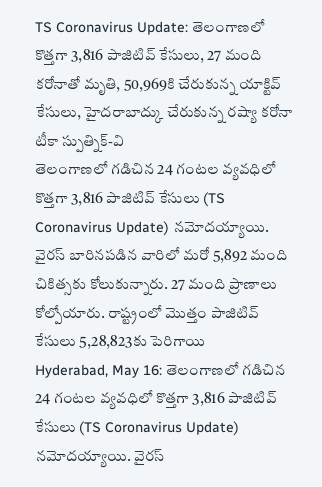TS Coronavirus Update: తెలంగాణలో కొత్తగా 3,816 పాజిటివ్ కేసులు, 27 మంది కరోనాతో మృతి, 50,969కి చేరుకున్న యాక్టివ్ కేసులు, హైదరాబాద్కు చేరుకున్న రష్యా కరోనా టీకా స్పుత్నిక్-వి
తెలంగాణలో గడిచిన 24 గంటల వ్యవధిలో కొత్తగా 3,816 పాజిటివ్ కేసులు (TS Coronavirus Update) నమోదయ్యాయి. వైరస్ బారినపడిన వారిలో మరో 5,892 మంది చికిత్సకు కోలుకున్నారు. 27 మంది ప్రాణాలు కోల్పోయారు. రాష్ట్రంలో మొత్తం పాజిటివ్ కేసులు 5,28,823కు పెరిగాయి
Hyderabad, May 16: తెలంగాణలో గడిచిన 24 గంటల వ్యవధిలో కొత్తగా 3,816 పాజిటివ్ కేసులు (TS Coronavirus Update) నమోదయ్యాయి. వైరస్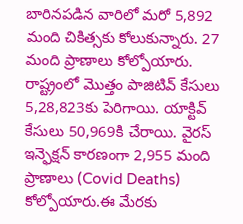బారినపడిన వారిలో మరో 5,892 మంది చికిత్సకు కోలుకున్నారు. 27 మంది ప్రాణాలు కోల్పోయారు. రాష్ట్రంలో మొత్తం పాజిటివ్ కేసులు 5,28,823కు పెరిగాయి. యాక్టివ్ కేసులు 50,969కి చేరాయి. వైరస్ ఇన్ఫెక్షన్ కారణంగా 2,955 మంది ప్రాణాలు (Covid Deaths) కోల్పోయారు.ఈ మేరకు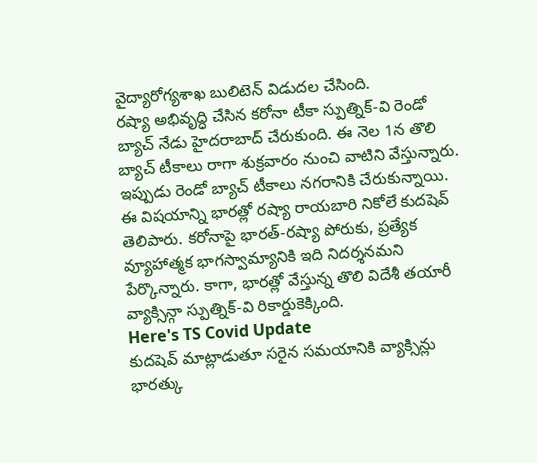వైద్యారోగ్యశాఖ బులిటెన్ విడుదల చేసింది.
రష్యా అభివృద్ధి చేసిన కరోనా టీకా స్పుత్నిక్-వి రెండో బ్యాచ్ నేడు హైదరాబాద్ చేరుకుంది. ఈ నెల 1న తొలి బ్యాచ్ టీకాలు రాగా శుక్రవారం నుంచి వాటిని వేస్తున్నారు. ఇప్పుడు రెండో బ్యాచ్ టీకాలు నగరానికి చేరుకున్నాయి. ఈ విషయాన్ని భారత్లో రష్యా రాయబారి నికోలే కుదషెవ్ తెలిపారు. కరోనాపై భారత్-రష్యా పోరుకు, ప్రత్యేక వ్యూహాత్మక భాగస్వామ్యానికి ఇది నిదర్శనమని పేర్కొన్నారు. కాగా, భారత్లో వేస్తున్న తొలి విదేశీ తయారీ వ్యాక్సిన్గా స్పుత్నిక్-వి రికార్డుకెక్కింది.
Here's TS Covid Update
కుదషెవ్ మాట్లాడుతూ సరైన సమయానికి వ్యాక్సిన్లు భారత్కు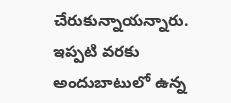చేరుకున్నాయన్నారు. ఇప్పటి వరకు అందుబాటులో ఉన్న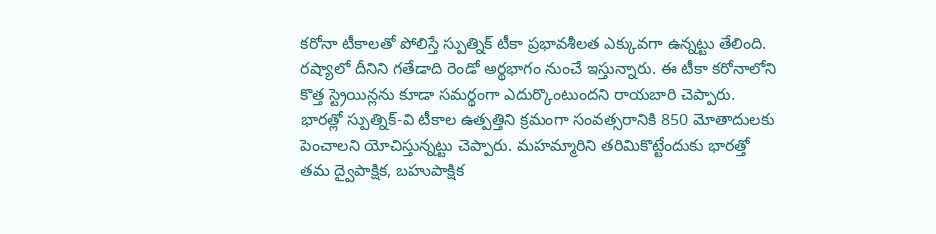కరోనా టీకాలతో పోలిస్తే స్పుత్నిక్ టీకా ప్రభావశీలత ఎక్కువగా ఉన్నట్టు తేలింది. రష్యాలో దీనిని గతేడాది రెండో అర్థభాగం నుంచే ఇస్తున్నారు. ఈ టీకా కరోనాలోని కొత్త స్ట్రెయిన్లను కూడా సమర్థంగా ఎదుర్కొంటుందని రాయబారి చెప్పారు. భారత్లో స్పుత్నిక్-వి టీకాల ఉత్పత్తిని క్రమంగా సంవత్సరానికి 850 మోతాదులకు పెంచాలని యోచిస్తున్నట్టు చెప్పారు. మహమ్మారిని తరిమికొట్టేందుకు భారత్తో తమ ద్వైపాక్షిక, బహుపాక్షిక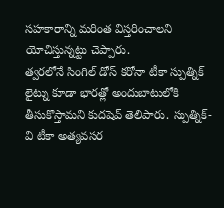సహకారాన్ని మరింత విస్తరించాలని యోచిస్తున్నట్టు చెప్పారు.
త్వరలోనే సింగిల్ డోస్ కరోనా టీకా స్పుత్నిక్ లైట్ను కూడా భారత్లో అందుబాటులోకి తీసుకొస్తామని కుదషెవ్ తెలిపారు. స్పుత్నిక్-వి టీకా అత్యవసర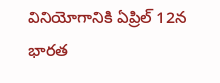వినియోగానికి ఏప్రిల్ 12న భారత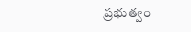ప్రభుత్వం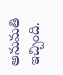అనుమతి ఇచ్చింది.